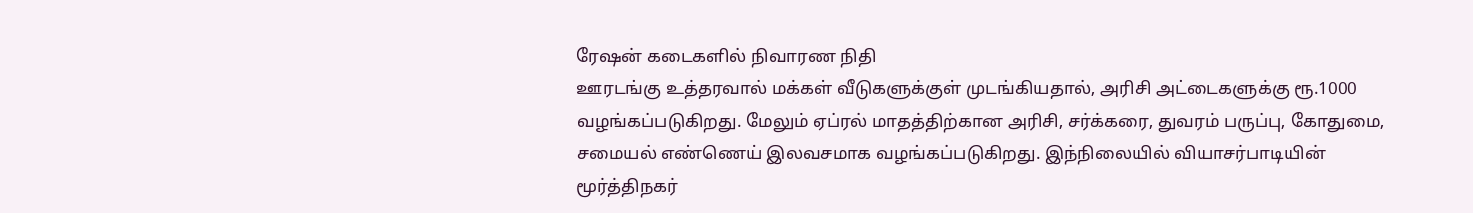ரேஷன் கடைகளில் நிவாரண நிதி
ஊரடங்கு உத்தரவால் மக்கள் வீடுகளுக்குள் முடங்கியதால், அரிசி அட்டைகளுக்கு ரூ.1000 வழங்கப்படுகிறது. மேலும் ஏப்ரல் மாதத்திற்கான அரிசி, சர்க்கரை, துவரம் பருப்பு, கோதுமை, சமையல் எண்ணெய் இலவசமாக வழங்கப்படுகிறது. இந்நிலையில் வியாசர்பாடியின் மூர்த்திநகர்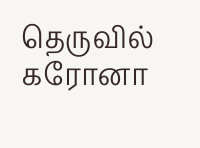தெருவில் கரோனா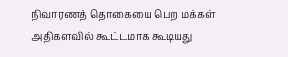நிவாரணத் தொகையை பெற மக்கள் அதிகளவில் கூட்டமாக கூடியது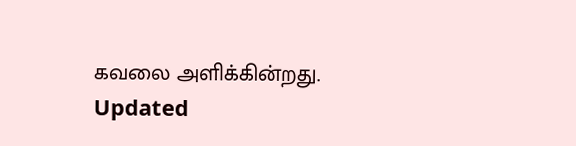கவலை அளிக்கின்றது.
Updated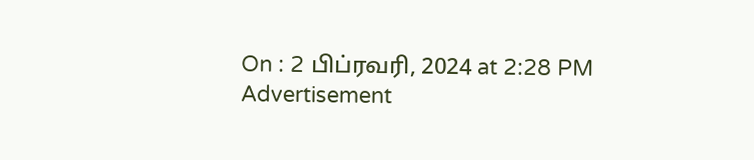On : 2 பிப்ரவரி, 2024 at 2:28 PM
Advertisement